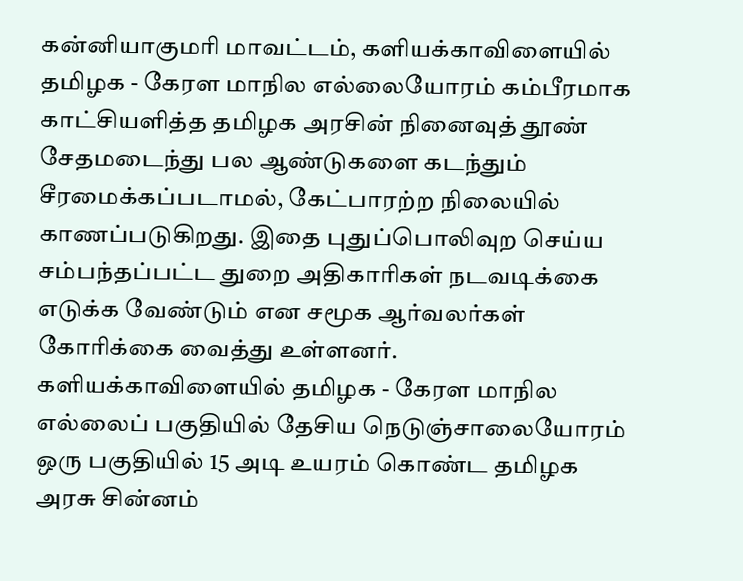கன்னியாகுமரி மாவட்டம், களியக்காவிளையில் தமிழக - கேரள மாநில எல்லையோரம் கம்பீரமாக காட்சியளித்த தமிழக அரசின் நினைவுத் தூண் சேதமடைந்து பல ஆண்டுகளை கடந்தும் சீரமைக்கப்படாமல், கேட்பாரற்ற நிலையில் காணப்படுகிறது. இதை புதுப்பொலிவுற செய்ய சம்பந்தப்பட்ட துறை அதிகாரிகள் நடவடிக்கை எடுக்க வேண்டும் என சமூக ஆர்வலர்கள் கோரிக்கை வைத்து உள்ளனர்.
களியக்காவிளையில் தமிழக - கேரள மாநில எல்லைப் பகுதியில் தேசிய நெடுஞ்சாலையோரம் ஒரு பகுதியில் 15 அடி உயரம் கொண்ட தமிழக அரசு சின்னம்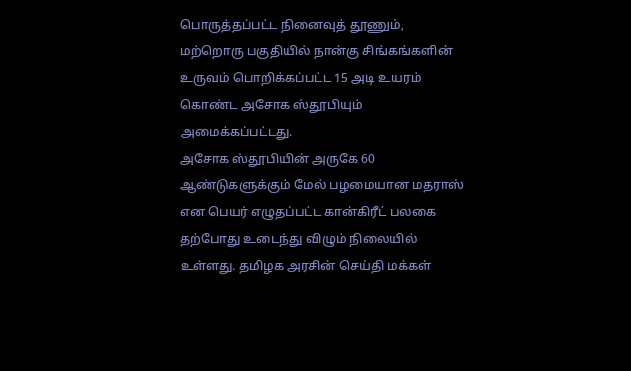பொருத்தப்பட்ட நினைவுத் தூணும், மற்றொரு பகுதியில் நான்கு சிங்கங்களின் உருவம் பொறிக்கப்பட்ட 15 அடி உயரம் கொண்ட அசோக ஸ்தூபியும் அமைக்கப்பட்டது.
அசோக ஸ்தூபியின் அருகே 60 ஆண்டுகளுக்கும் மேல் பழமையான மதராஸ் என பெயர் எழுதப்பட்ட கான்கிரீட் பலகை தற்போது உடைந்து விழும் நிலையில் உள்ளது. தமிழக அரசின் செய்தி மக்கள்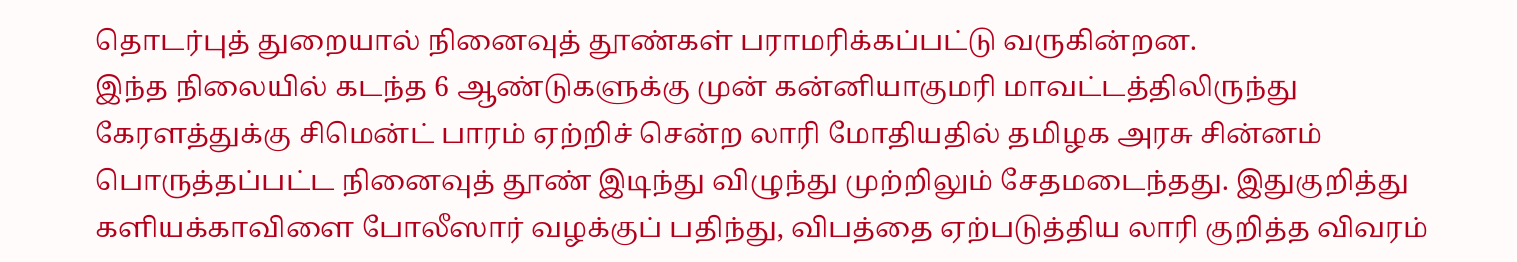தொடர்புத் துறையால் நினைவுத் தூண்கள் பராமரிக்கப்பட்டு வருகின்றன.
இந்த நிலையில் கடந்த 6 ஆண்டுகளுக்கு முன் கன்னியாகுமரி மாவட்டத்திலிருந்து கேரளத்துக்கு சிமென்ட் பாரம் ஏற்றிச் சென்ற லாரி மோதியதில் தமிழக அரசு சின்னம் பொருத்தப்பட்ட நினைவுத் தூண் இடிந்து விழுந்து முற்றிலும் சேதமடைந்தது. இதுகுறித்து களியக்காவிளை போலீஸார் வழக்குப் பதிந்து, விபத்தை ஏற்படுத்திய லாரி குறித்த விவரம்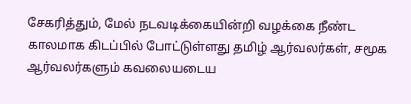சேகரித்தும், மேல் நடவடிக்கையின்றி வழக்கை நீண்ட காலமாக கிடப்பில் போட்டுள்ளது தமிழ் ஆர்வலர்கள், சமூக ஆர்வலர்களும் கவலையடைய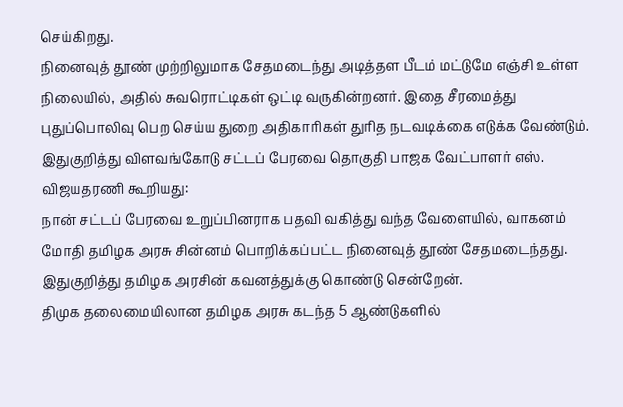செய்கிறது.
நினைவுத் தூண் முற்றிலுமாக சேதமடைந்து அடித்தள பீடம் மட்டுமே எஞ்சி உள்ள நிலையில், அதில் சுவரொட்டிகள் ஒட்டி வருகின்றனர். இதை சீரமைத்து புதுப்பொலிவு பெற செய்ய துறை அதிகாரிகள் துரித நடவடிக்கை எடுக்க வேண்டும்.
இதுகுறித்து விளவங்கோடு சட்டப் பேரவை தொகுதி பாஜக வேட்பாளர் எஸ். விஜயதரணி கூறியது:
நான் சட்டப் பேரவை உறுப்பினராக பதவி வகித்து வந்த வேளையில், வாகனம் மோதி தமிழக அரசு சின்னம் பொறிக்கப்பட்ட நினைவுத் தூண் சேதமடைந்தது. இதுகுறித்து தமிழக அரசின் கவனத்துக்கு கொண்டு சென்றேன்.
திமுக தலைமையிலான தமிழக அரசு கடந்த 5 ஆண்டுகளில்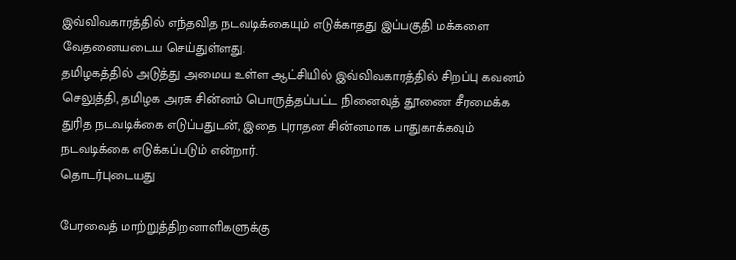இவ்விவகாரத்தில் எந்தவித நடவடிக்கையும் எடுக்காதது இப்பகுதி மக்களை வேதனையடைய செய்துள்ளது.
தமிழகத்தில் அடுத்து அமைய உள்ள ஆட்சியில் இவ்விவகாரத்தில் சிறப்பு கவனம் செலுத்தி, தமிழக அரசு சின்னம் பொருத்தப்பட்ட நினைவுத் தூணை சீரமைக்க துரித நடவடிக்கை எடுப்பதுடன், இதை புராதன சின்னமாக பாதுகாக்கவும் நடவடிக்கை எடுக்கப்படும் என்றார்.
தொடர்புடையது

பேரவைத் மாற்றுத்திறனாளிகளுக்கு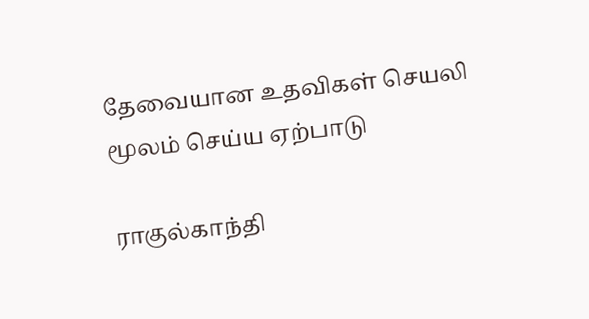தேவையான உதவிகள் செயலி மூலம் செய்ய ஏற்பாடு

ராகுல்காந்தி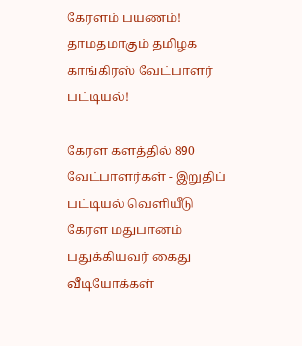கேரளம் பயணம்! தாமதமாகும் தமிழக காங்கிரஸ் வேட்பாளர் பட்டியல்!

கேரள களத்தில் 890 வேட்பாளர்கள் - இறுதிப் பட்டியல் வெளியீடு
கேரள மதுபானம் பதுக்கியவர் கைது
வீடியோக்கள்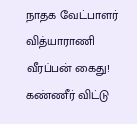நாதக வேட்பாளர் வித்யாராணி வீரப்பன் கைது! கண்ணீர் விட்டு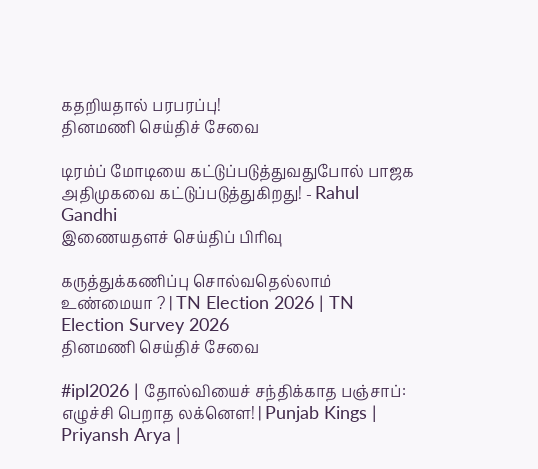கதறியதால் பரபரப்பு!
தினமணி செய்திச் சேவை

டிரம்ப் மோடியை கட்டுப்படுத்துவதுபோல் பாஜக அதிமுகவை கட்டுப்படுத்துகிறது! - Rahul Gandhi
இணையதளச் செய்திப் பிரிவு

கருத்துக்கணிப்பு சொல்வதெல்லாம் உண்மையா ? | TN Election 2026 | TN Election Survey 2026
தினமணி செய்திச் சேவை

#ipl2026 | தோல்வியைச் சந்திக்காத பஞ்சாப்: எழுச்சி பெறாத லக்னௌ! | Punjab Kings | Priyansh Arya |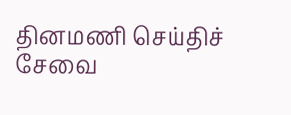தினமணி செய்திச் சேவை